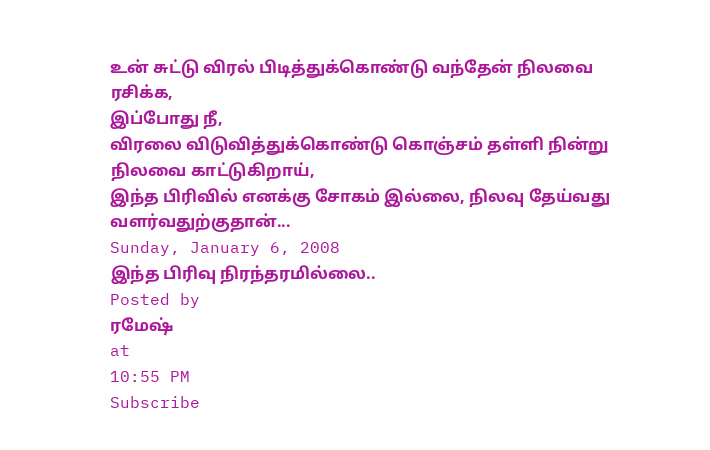உன் சுட்டு விரல் பிடித்துக்கொண்டு வந்தேன் நிலவை ரசிக்க,
இப்போது நீ,
விரலை விடுவித்துக்கொண்டு கொஞ்சம் தள்ளி நின்று நிலவை காட்டுகிறாய்,
இந்த பிரிவில் எனக்கு சோகம் இல்லை, நிலவு தேய்வது வளர்வதுற்குதான்...
Sunday, January 6, 2008
இந்த பிரிவு நிரந்தரமில்லை..
Posted by
ரமேஷ்
at
10:55 PM
Subscribe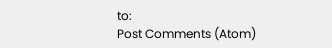to:
Post Comments (Atom)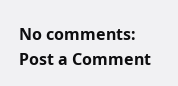No comments:
Post a Comment